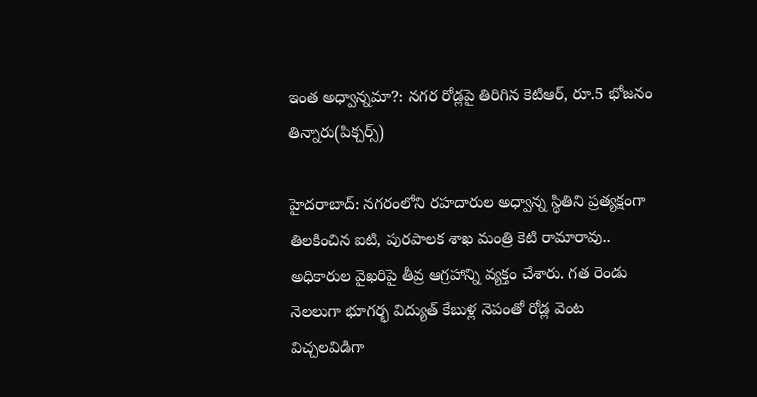ఇంత అధ్వాన్నమా?: నగర రోడ్లపై తిరిగిన కెటిఆర్, రూ.5 భోజనం తిన్నారు(పిక్చర్స్)

హైదరాబాద్: నగరంలోని రహదారుల అధ్వాన్న స్థితిని ప్రత్యక్షంగా తిలకించిన ఐటి, పురపాలక శాఖ మంత్రి కెటి రామారావు.. అధికారుల వైఖరిపై తీవ్ర ఆగ్రహాన్ని వ్యక్తం చేశారు. గత రెండు నెలలుగా భూగర్భ విద్యుత్ కేబుళ్ల నెపంతో రోడ్ల వెంట విచ్చలవిడిగా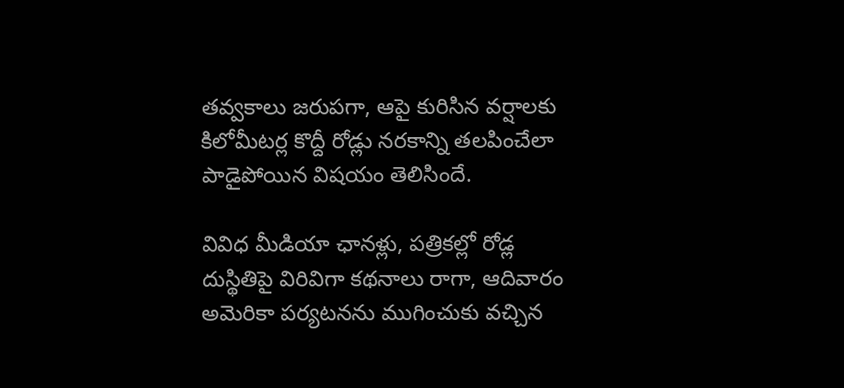తవ్వకాలు జరుపగా, ఆపై కురిసిన వర్షాలకు కిలోమీటర్ల కొద్దీ రోడ్లు నరకాన్ని తలపించేలా పాడైపోయిన విషయం తెలిసిందే.

వివిధ మీడియా ఛానళ్లు, పత్రికల్లో రోడ్ల దుస్థితిపై విరివిగా కథనాలు రాగా, ఆదివారం అమెరికా పర్యటనను ముగించుకు వచ్చిన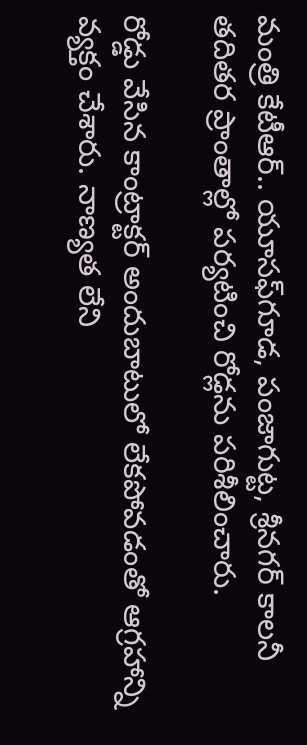మంత్రి కేటీఆర్.. యూసఫ్‌గూడ, పంజాగుట్ట, శ్రీనగర్ కాలనీ తదితర ప్రాంతాల్లో పర్యటించి రోడ్లను పరిశీలించారు.

రోడ్డు వేసిన కాంట్రాక్టర్ అందుబాటులో లేకపోవడంతో ఆగ్రహాన్ని వ్యక్తం చేశారు. నాణ్యత లేని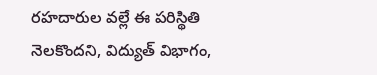రహదారుల వల్లే ఈ పరిస్థితి నెలకొందని, విద్యుత్ విభాగం,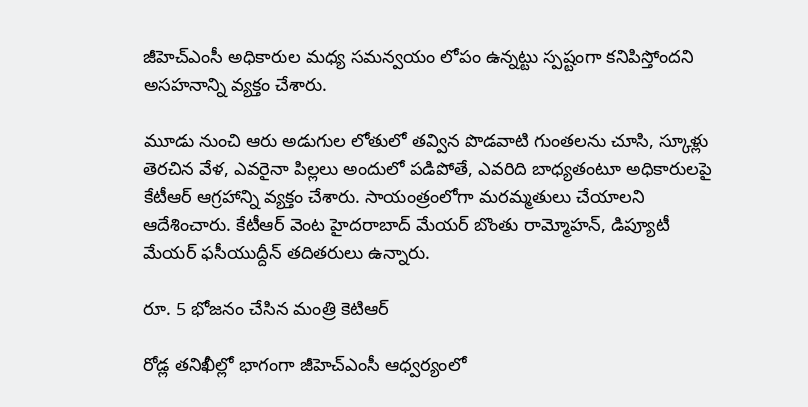జీహెచ్ఎంసీ అధికారుల మధ్య సమన్వయం లోపం ఉన్నట్టు స్పష్టంగా కనిపిస్తోందని అసహనాన్ని వ్యక్తం చేశారు.

మూడు నుంచి ఆరు అడుగుల లోతులో తవ్విన పొడవాటి గుంతలను చూసి, స్కూళ్లు తెరచిన వేళ, ఎవరైనా పిల్లలు అందులో పడిపోతే, ఎవరిది బాధ్యతంటూ అధికారులపై కేటీఆర్ ఆగ్రహాన్ని వ్యక్తం చేశారు. సాయంత్రంలోగా మరమ్మతులు చేయాలని ఆదేశించారు. కేటీఆర్ వెంట హైదరాబాద్ మేయర్ బొంతు రామ్మోహన్, డిప్యూటీ మేయర్ ఫసీయుద్దీన్ తదితరులు ఉన్నారు.

రూ. 5 భోజనం చేసిన మంత్రి కెటిఆర్

రోడ్ల తనిఖీల్లో భాగంగా జీహెచ్ఎంసీ ఆధ్వర్యంలో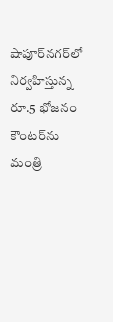షాపూర్‌నగర్‌లో నిర్వహిస్తున్న రూ.5 భోజనం కౌంటర్‌ను మంత్రి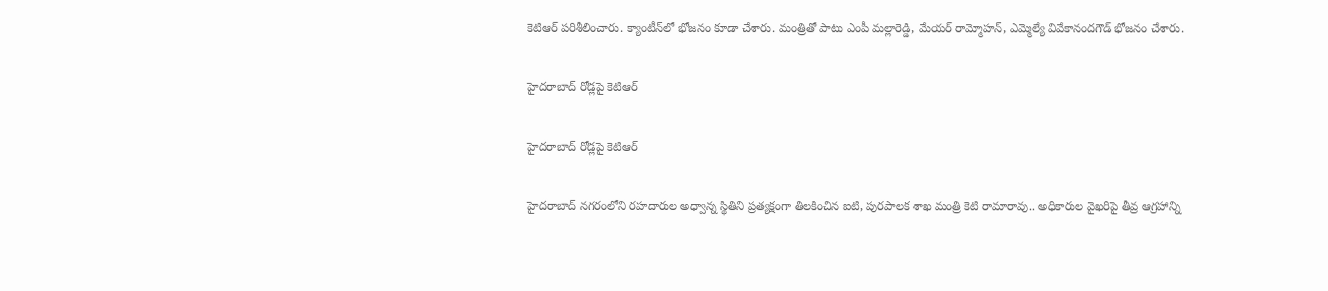కెటిఆర్ పరిశీలించారు. క్యాంటీన్‌లో భోజనం కూడా చేశారు. మంత్రితో పాటు ఎంపీ మల్లారెడ్డి, మేయర్ రామ్మోహన్, ఎమ్మెల్యే వివేకానందగౌడ్ భోజనం చేశారు.

హైదరాబాద్ రోడ్లపై కెటిఆర్

హైదరాబాద్ రోడ్లపై కెటిఆర్

హైదరాబాద్ నగరంలోని రహదారుల అధ్వాన్న స్థితిని ప్రత్యక్షంగా తిలకించిన ఐటి, పురపాలక శాఖ మంత్రి కెటి రామారావు.. అధికారుల వైఖరిపై తీవ్ర ఆగ్రహాన్ని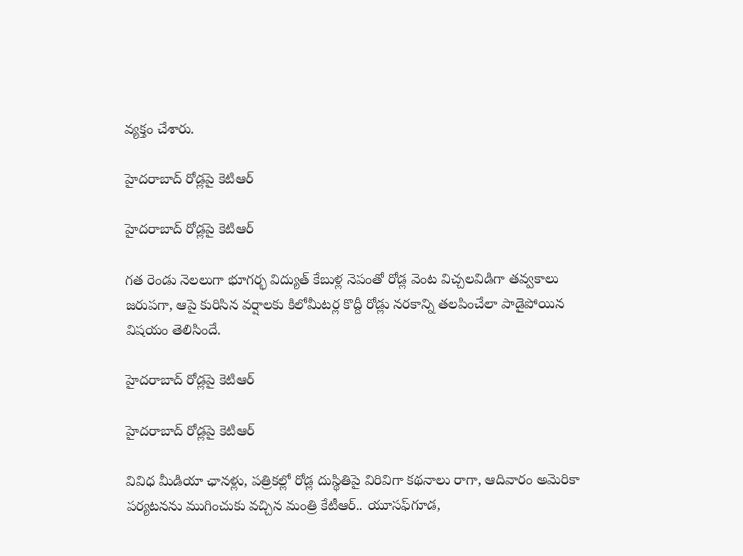వ్యక్తం చేశారు.

హైదరాబాద్ రోడ్లపై కెటిఆర్

హైదరాబాద్ రోడ్లపై కెటిఆర్

గత రెండు నెలలుగా భూగర్భ విద్యుత్ కేబుళ్ల నెపంతో రోడ్ల వెంట విచ్చలవిడిగా తవ్వకాలు జరుపగా, ఆపై కురిసిన వర్షాలకు కిలోమీటర్ల కొద్దీ రోడ్లు నరకాన్ని తలపించేలా పాడైపోయిన విషయం తెలిసిందే.

హైదరాబాద్ రోడ్లపై కెటిఆర్

హైదరాబాద్ రోడ్లపై కెటిఆర్

వివిధ మీడియా ఛానళ్లు, పత్రికల్లో రోడ్ల దుస్థితిపై విరివిగా కథనాలు రాగా, ఆదివారం అమెరికా పర్యటనను ముగించుకు వచ్చిన మంత్రి కేటీఆర్.. యూసఫ్‌గూడ,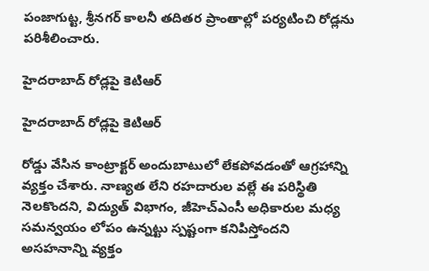పంజాగుట్ట, శ్రీనగర్ కాలనీ తదితర ప్రాంతాల్లో పర్యటించి రోడ్లను పరిశీలించారు.

హైదరాబాద్ రోడ్లపై కెటిఆర్

హైదరాబాద్ రోడ్లపై కెటిఆర్

రోడ్డు వేసిన కాంట్రాక్టర్ అందుబాటులో లేకపోవడంతో ఆగ్రహాన్ని వ్యక్తం చేశారు. నాణ్యత లేని రహదారుల వల్లే ఈ పరిస్థితి నెలకొందని, విద్యుత్ విభాగం, జీహెచ్ఎంసీ అధికారుల మధ్య సమన్వయం లోపం ఉన్నట్టు స్పష్టంగా కనిపిస్తోందని అసహనాన్ని వ్యక్తం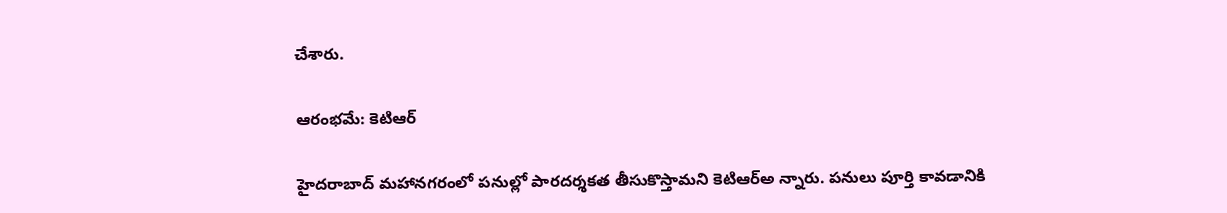చేశారు.

ఆరంభమే: కెటిఆర్

హైదరాబాద్ మహాన‌గ‌రంలో ప‌నుల్లో పార‌ద‌ర్శ‌క‌త తీసుకొస్తామ‌ని కెటిఆర్అ న్నారు. ప‌నులు పూర్తి కావ‌డానికి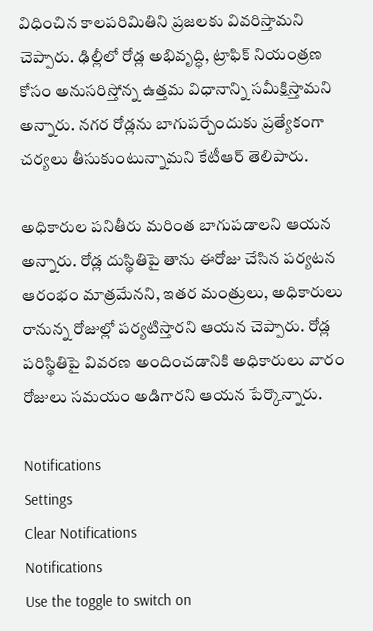విధించిన‌ కాల‌ప‌రిమితిని ప్ర‌జ‌ల‌కు వివ‌రిస్తామ‌ని చెప్పారు. ఢిల్లీలో రోడ్ల అభివృద్ధి, ట్రాఫిక్ నియంత్ర‌ణ కోసం అనుస‌రిస్తోన్న ఉత్త‌మ విధానాన్ని స‌మీక్షిస్తామని అన్నారు. నగర రోడ్లను బాగుప‌ర్చేందుకు ప్రత్యేకంగా చర్యలు తీసుకుంటున్నామ‌ని కేటీఆర్ తెలిపారు.

అధికారుల పనితీరు మరింత బాగుపడాలని ఆయ‌న అన్నారు. రోడ్ల దుస్థితిపై తాను ఈరోజు చేసిన ప‌ర్య‌ట‌న ఆరంభం మాత్ర‌మేన‌ని, ఇతర మంత్రులు, అధికారులు రానున్న రోజుల్లో పర్యటిస్తారని ఆయ‌న చెప్పారు. రోడ్ల ప‌రిస్థితిపై వివ‌ర‌ణ అందించ‌డానికి అధికారులు వారం రోజులు స‌మ‌యం అడిగారని ఆయ‌న పేర్కొన్నారు.

Notifications
Settings
Clear Notifications
Notifications
Use the toggle to switch on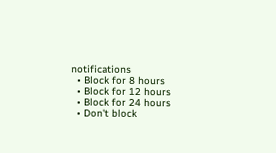notifications
  • Block for 8 hours
  • Block for 12 hours
  • Block for 24 hours
  • Don't block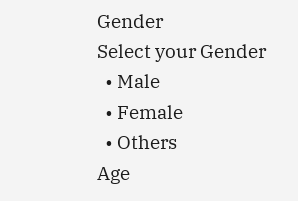Gender
Select your Gender
  • Male
  • Female
  • Others
Age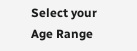Select your Age Range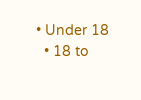• Under 18
  • 18 to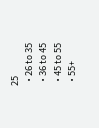25
  • 26 to 35
  • 36 to 45
  • 45 to 55
  • 55+